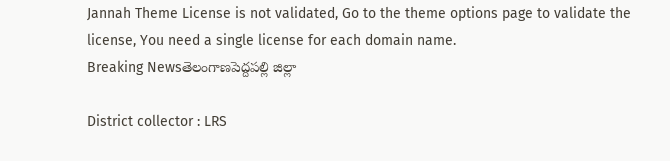Jannah Theme License is not validated, Go to the theme options page to validate the license, You need a single license for each domain name.
Breaking Newsతెలంగాణపెద్దపల్లి జిల్లా

District collector : LRS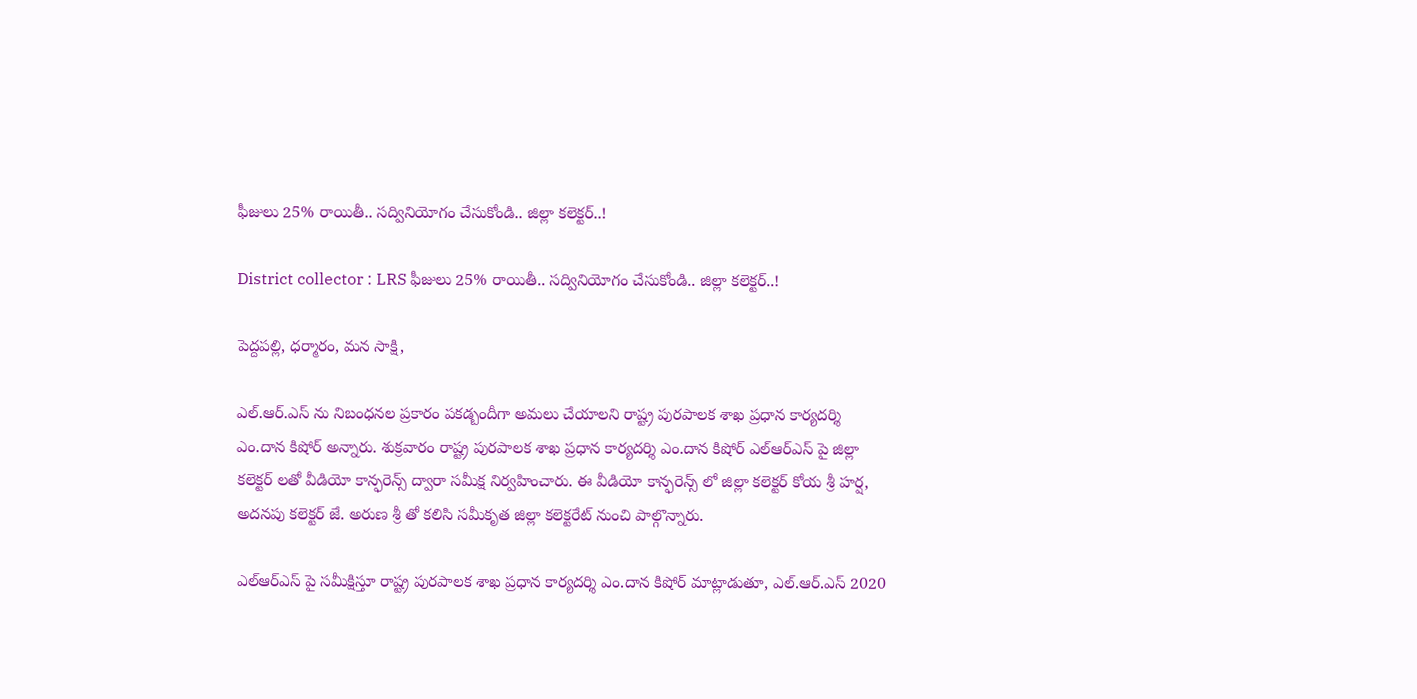ఫీజులు 25% రాయితీ.. సద్వినియోగం చేసుకోండి.. జిల్లా కలెక్టర్..!

District collector : LRS ఫీజులు 25% రాయితీ.. సద్వినియోగం చేసుకోండి.. జిల్లా కలెక్టర్..!

పెద్దపల్లి, ధర్మారం, మన సాక్షి,

ఎల్.ఆర్.ఎస్ ను నిబంధనల ప్రకారం పకడ్బందీగా అమలు చేయాలని రాష్ట్ర పురపాలక శాఖ ప్రధాన కార్యదర్శి ఎం.దాన కిషోర్ అన్నారు. శుక్రవారం రాష్ట్ర పురపాలక శాఖ ప్రధాన కార్యదర్శి ఎం.దాన కిషోర్ ఎల్ఆర్ఎస్ పై జిల్లా కలెక్టర్ లతో వీడియో కాన్ఫరెన్స్ ద్వారా సమీక్ష నిర్వహించారు. ఈ వీడియో కాన్ఫరెన్స్ లో జిల్లా కలెక్టర్ కోయ శ్రీ హర్ష, అదనపు కలెక్టర్ జే. అరుణ శ్రీ తో కలిసి సమీకృత జిల్లా కలెక్టరేట్ నుంచి పాల్గొన్నారు.

ఎల్ఆర్ఎస్ పై సమీక్షిస్తూ రాష్ట్ర పురపాలక శాఖ ప్రధాన కార్యదర్శి ఎం.దాన కిషోర్ మాట్లాడుతూ, ఎల్.ఆర్.ఎస్ 2020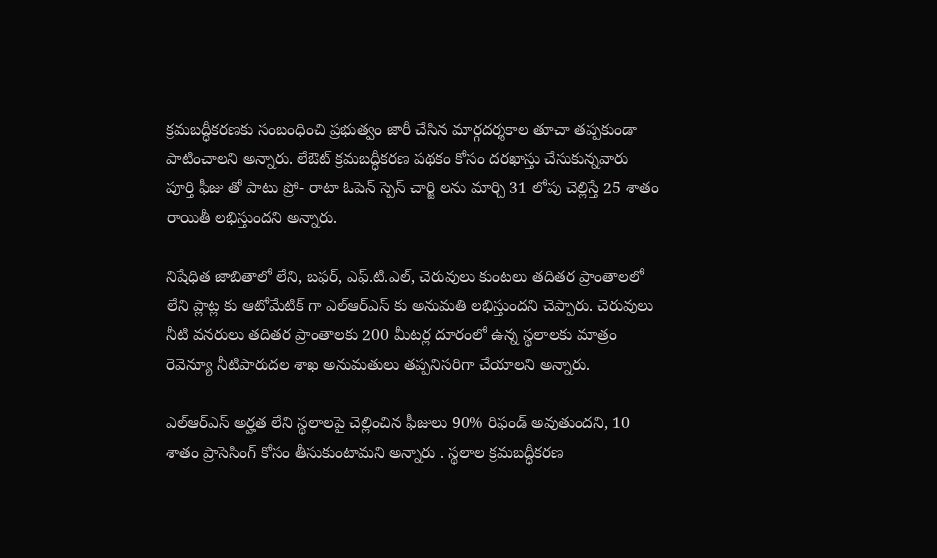క్రమబద్ధీకరణకు సంబంధించి ప్రభుత్వం జారీ చేసిన మార్గదర్శకాల తూచా తప్పకుండా పాటించాలని అన్నారు. లేఔట్ క్రమబద్ధీకరణ పథకం కోసం దరఖాస్తు చేసుకున్నవారు పూర్తి ఫీజు తో పాటు ప్రో- రాటా ఓపెన్ స్పెస్ చార్జి లను మార్చి 31 లోపు చెల్లిస్తే 25 శాతం రాయితీ లభిస్తుందని అన్నారు.

నిషేధిత జాబితాలో లేని, బఫర్, ఎఫ్.టి.ఎల్, చెరువులు కుంటలు తదితర ప్రాంతాలలో లేని ప్లాట్ల కు ఆటోమేటిక్ గా ఎల్ఆర్ఎస్ కు అనుమతి లభిస్తుందని చెప్పారు. చెరువులు నీటి వనరులు తదితర ప్రాంతాలకు 200 మీటర్ల దూరంలో ఉన్న స్థలాలకు మాత్రం రెవెన్యూ నీటిపారుదల శాఖ అనుమతులు తప్పనిసరిగా చేయాలని అన్నారు.

ఎల్ఆర్ఎస్ అర్హత లేని స్థలాలపై చెల్లించిన ఫీజులు 90% రిఫండ్ అవుతుందని, 10 శాతం ప్రాసెసింగ్ కోసం తీసుకుంటామని అన్నారు ‌. స్థలాల క్రమబద్ధీకరణ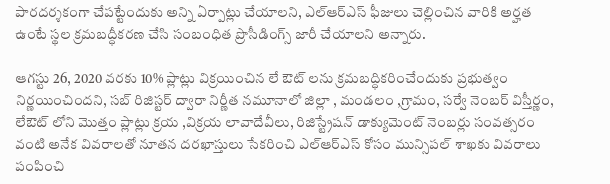పారదర్శకంగా చేపట్టేందుకు అన్ని ఏర్పాట్లు చేయాలని, ఎల్ఆర్ఎస్ ఫీజులు చెల్లించిన వారికి అర్హత ఉంటే స్థల క్రమబద్ధీకరణ చేసి సంబంధిత ప్రొసీడింగ్స్ జారీ చేయాలని అన్నారు.

ఆగస్టు 26, 2020 వరకు 10% ప్లాట్లు విక్రయించిన లే ఔట్ లను క్రమబద్ధికరించేందుకు ప్రభుత్వం నిర్ణయించిందని, సబ్ రిజిస్టర్ ద్వారా నిర్ణీత నమూనాలో జిల్లా , మండలం ,గ్రామం, సర్వే నెంబర్ విస్తీర్ణం, లేఔట్ లోని మొత్తం ప్లాట్లు క్రయ ,విక్రయ లావాదేవీలు, రిజిస్ట్రేషన్ డాక్యుమెంట్ నెంబర్లు సంవత్సరం వంటి అనేక వివరాలతో నూతన దరఖాస్తులు సేకరించి ఎల్ఆర్ఎస్ కోసం మున్సిపల్ శాఖకు వివరాలు పంపించి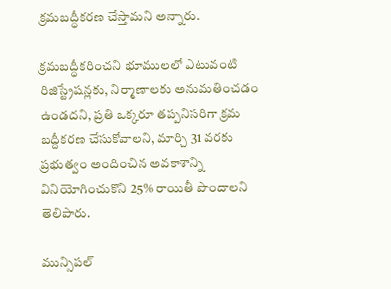క్రమబద్ధీకరణ చేస్తామని అన్నారు.

క్రమబద్ధీకరించని భూములలో ఎటువంటి రిజిస్ట్రేషన్లకు, నిర్మాణాలకు అనుమతించడం ఉండదని, ప్రతి ఒక్కరూ తప్పనిసరిగా క్రమ బద్దీకరణ చేసుకోవాలని, మార్చి 31 వరకు ప్రభుత్వం అందించిన అవకాశాన్ని వినియోగించుకొని 25% రాయితీ పొందాలని తెలిపారు.

మున్సిపల్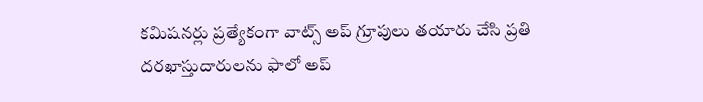కమిషనర్లు ప్రత్యేకంగా వాట్స్ అప్ గ్రూపులు తయారు చేసి ప్రతి దరఖాస్తుదారులను ఫాలో అప్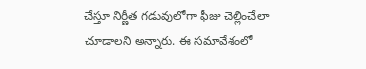చేస్తూ నిర్ణీత గడువులోగా ఫీజు చెల్లించేలా చూడాలని అన్నారు. ఈ సమావేశంలో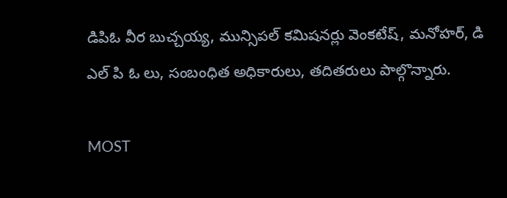డిపిఓ వీర బుచ్చయ్య, మున్సిపల్ కమిషనర్లు వెంకటేష్, మనోహర్, డి ఎల్ పి ఓ లు, సంబంధిత అధికారులు, తదితరులు పాల్గొన్నారు.

MOST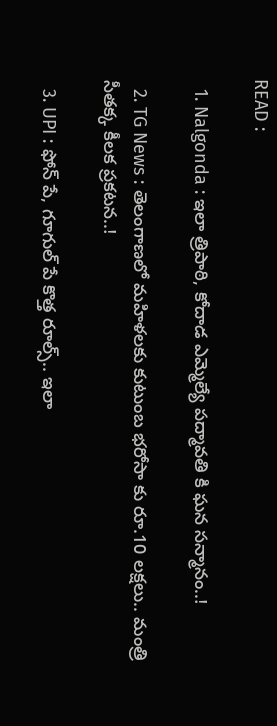READ :

  1. Nalgonda : ఇలా త్రిపాఠి, కోదాడ ఎమ్మెల్యే పద్మావతి కి ఘన సన్మానం..!

  2. TG News : తెలంగాణలో మహిళలకు కుటుంబ భరోసా కు రూ.10 లక్షలు.. మంత్రి సీతక్క కీలక ప్రకటన..!

  3. UPI : ఫోన్ పే, గూగుల్ పే కొత్త రూల్స్.. ఇలా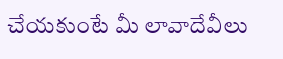చేయకుంటే మీ లావాదేవీలు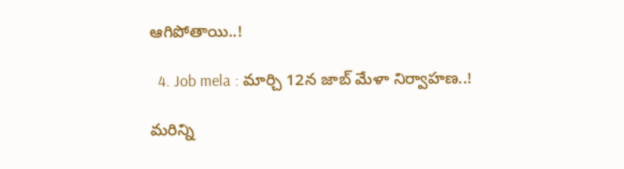ఆగిపోతాయి..!

  4. Job mela : మార్చి 12న జాబ్ మేళా నిర్వాహణ..!

మరిన్ని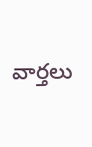వార్తలు